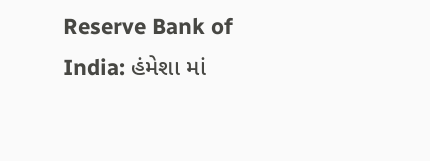Reserve Bank of India: હંમેશા માં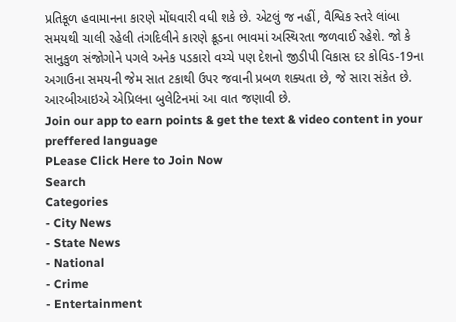પ્રતિકૂળ હવામાનના કારણે મોંઘવારી વધી શકે છે. એટલું જ નહીં, વૈશ્વિક સ્તરે લાંબા સમયથી ચાલી રહેલી તંગદિલીને કારણે ક્રૂડના ભાવમાં અસ્થિરતા જળવાઈ રહેશે. જો કે સાનુકુળ સંજોગોને પગલે અનેક પડકારો વચ્ચે પણ દેશનો જીડીપી વિકાસ દર કોવિડ-19ના અગાઉના સમયની જેમ સાત ટકાથી ઉપર જવાની પ્રબળ શક્યતા છે, જે સારા સંકેત છે. આરબીઆઇએ એપ્રિલના બુલેટિનમાં આ વાત જણાવી છે.
Join our app to earn points & get the text & video content in your preffered language
PLease Click Here to Join Now
Search
Categories
- City News
- State News
- National
- Crime
- Entertainment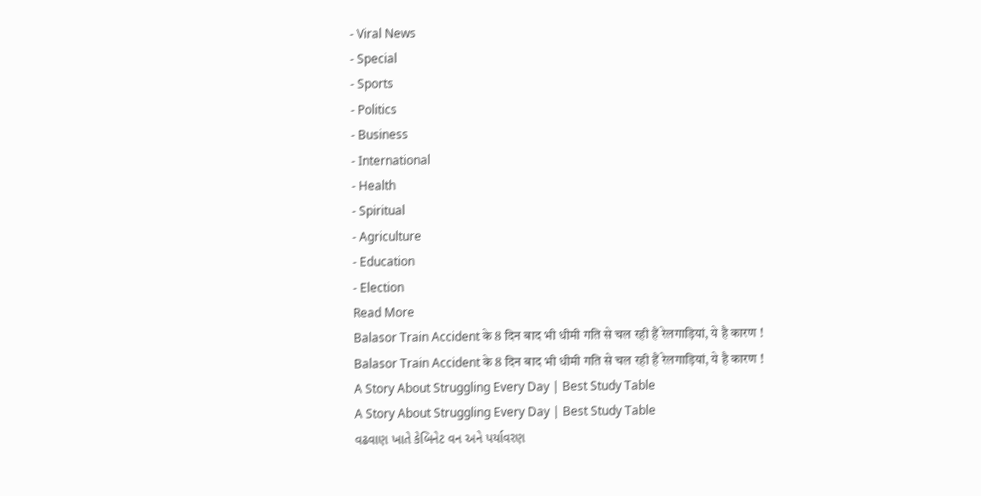- Viral News
- Special
- Sports
- Politics
- Business
- International
- Health
- Spiritual
- Agriculture
- Education
- Election
Read More
Balasor Train Accident के 8 दिन बाद भी धीमी गति से चल रही हैं रेलगाड़ियां, ये है कारण !
Balasor Train Accident के 8 दिन बाद भी धीमी गति से चल रही हैं रेलगाड़ियां, ये है कारण !
A Story About Struggling Every Day | Best Study Table
A Story About Struggling Every Day | Best Study Table
વઢવાણ ખાતે કેબિનેટ વન અને પર્યાવરણ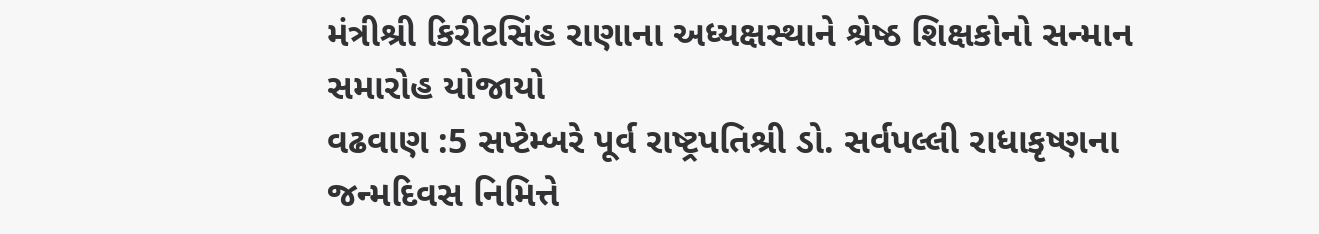મંત્રીશ્રી કિરીટસિંહ રાણાના અધ્યક્ષસ્થાને શ્રેષ્ઠ શિક્ષકોનો સન્માન સમારોહ યોજાયો
વઢવાણ :5 સપ્ટેમ્બરે પૂર્વ રાષ્ટ્રપતિશ્રી ડો. સર્વપલ્લી રાધાકૃષ્ણના જન્મદિવસ નિમિત્તે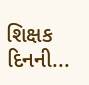શિક્ષક દિનની...